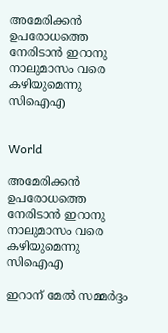അമേരിക്കന്‍ ഉപരോധത്തെ നേരിടാന്‍ ഇറാനു നാലുമാസം വരെ കഴിയുമെന്നു സിഐഎ


World

അമേരിക്കന്‍ ഉപരോധത്തെ നേരിടാന്‍ ഇറാനു നാലുമാസം വരെ കഴിയുമെന്നു സിഐഎ

ഇറാന് മേൽ സമ്മർദ്ദം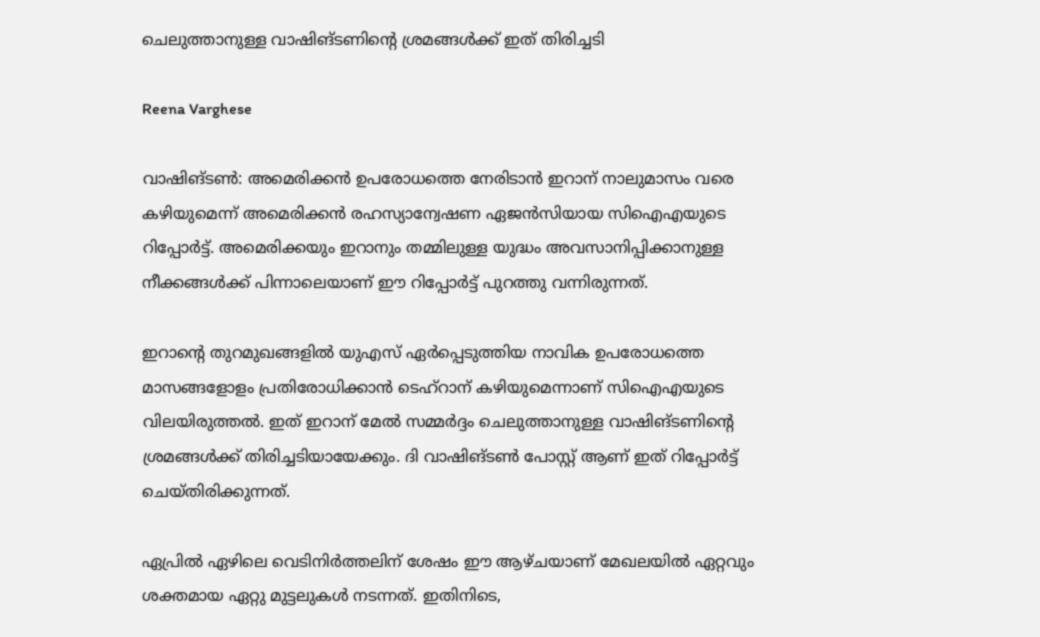ചെലുത്താനുള്ള വാഷിങ്ടണിന്‍റെ ശ്രമങ്ങൾക്ക് ഇത് തിരിച്ചടി

Reena Varghese

വാഷിങ്ടൺ: അമെരിക്കൻ ഉപരോധത്തെ നേരിടാൻ ഇറാന് നാലുമാസം വരെ കഴിയുമെന്ന് അമെരിക്കൻ രഹസ്യാന്വേഷണ ഏജൻസിയായ സിഐഎയുടെ റിപ്പോർട്ട്. അമെരിക്കയും ഇറാനും തമ്മിലുള്ള യുദ്ധം അവസാനിപ്പിക്കാനുള്ള നീക്കങ്ങൾക്ക് പിന്നാലെയാണ് ഈ റിപ്പോർട്ട് പുറത്തു വന്നിരുന്നത്.

ഇറാന്‍റെ തുറമുഖങ്ങളിൽ യുഎസ് ഏർപ്പെടുത്തിയ നാവിക ഉപരോധത്തെ മാസങ്ങളോളം പ്രതിരോധിക്കാൻ ടെഹ്റാന് കഴിയുമെന്നാണ് സിഐഎയുടെ വിലയിരുത്തൽ. ഇത് ഇറാന് മേൽ സമ്മർദ്ദം ചെലുത്താനുള്ള വാഷിങ്ടണിന്‍റെ ശ്രമങ്ങൾക്ക് തിരിച്ചടിയായേക്കും. ദി വാഷിങ്ടൺ പോസ്റ്റ് ആണ് ഇത് റിപ്പോർട്ട് ചെയ്തിരിക്കുന്നത്.

ഏപ്രിൽ ഏഴിലെ വെടിനിർത്തലിന് ശേഷം ഈ ആഴ്ചയാണ് മേഖലയിൽ ഏറ്റവും ശക്തമായ ഏറ്റു മുട്ടലുകൾ നടന്നത്. ഇതിനിടെ,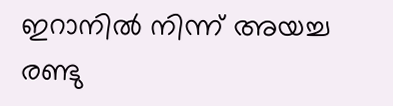ഇറാനിൽ നിന്ന് അയച്ച രണ്ടു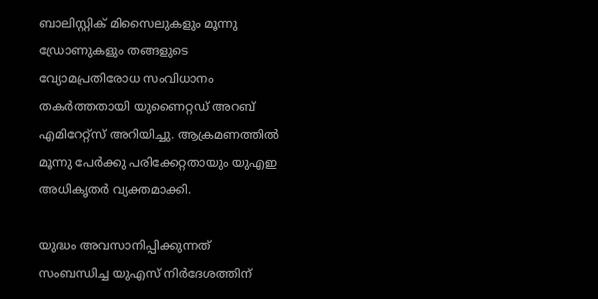ബാലിസ്റ്റിക് മിസൈലുകളും മൂന്നു ഡ്രോണുകളും തങ്ങളുടെ വ്യോമപ്രതിരോധ സംവിധാനം തകർത്തതായി യുണൈറ്റഡ് അറബ് എമിറേറ്റ്സ് അറിയിച്ചു. ആക്രമണത്തിൽ മൂന്നു പേർക്കു പരിക്കേറ്റതായും യുഎഇ അധികൃതർ വ്യക്തമാക്കി.

യുദ്ധം അവസാനിപ്പിക്കുന്നത് സംബന്ധിച്ച യുഎസ് നിർദേശത്തിന്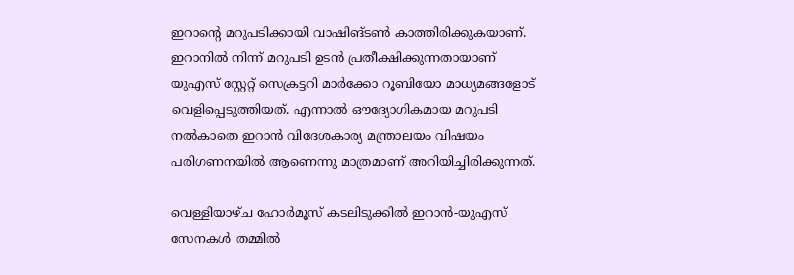ഇറാന്‍റെ മറുപടിക്കായി വാഷിങ്ടൺ കാത്തിരിക്കുകയാണ്. ഇറാനിൽ നിന്ന് മറുപടി ഉടൻ പ്രതീക്ഷിക്കുന്നതായാണ് യുഎസ് സ്റ്റേറ്റ് സെക്രട്ടറി മാർക്കോ റൂബിയോ മാധ്യമങ്ങളോട് വെളിപ്പെടുത്തിയത്. എന്നാൽ ഔദ്യോഗികമായ മറുപടി നൽകാതെ ഇറാൻ വിദേശകാര്യ മന്ത്രാലയം വിഷയം പരിഗണനയിൽ ആണെന്നു മാത്രമാണ് അറിയിച്ചിരിക്കുന്നത്.

വെള്ളിയാഴ്ച ഹോർമൂസ് കടലിടുക്കിൽ ഇറാൻ-യുഎസ് സേനകൾ തമ്മിൽ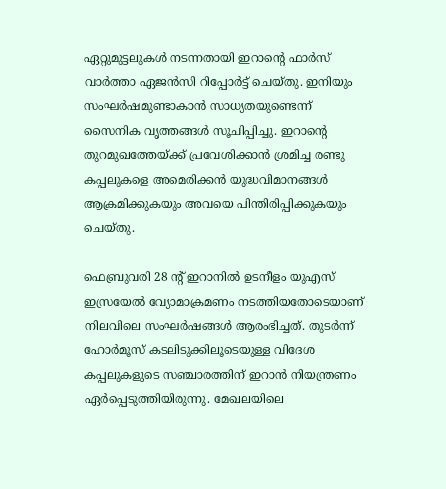ഏറ്റുമുട്ടലുകൾ നടന്നതായി ഇറാന്‍റെ ഫാർസ് വാർത്താ ഏജൻസി റിപ്പോർട്ട് ചെയ്തു. ഇനിയും സംഘർഷമുണ്ടാകാൻ സാധ്യതയുണ്ടെന്ന് സൈനിക വൃത്തങ്ങൾ സൂചിപ്പിച്ചു. ഇറാന്‍റെ തുറമുഖത്തേയ്ക്ക് പ്രവേശിക്കാൻ ശ്രമിച്ച രണ്ടു കപ്പലുകളെ അമെരിക്കൻ യുദ്ധവിമാനങ്ങൾ ആക്രമിക്കുകയും അവയെ പിന്തിരിപ്പിക്കുകയും ചെയ്തു.

ഫെബ്രുവരി 28 ന്‍റ് ഇറാനിൽ ഉടനീളം യുഎസ് ഇസ്രയേൽ വ്യോമാക്രമണം നടത്തിയതോടെയാണ് നിലവിലെ സംഘർഷങ്ങൾ ആരംഭിച്ചത്. തുടർന്ന് ഹോർമൂസ് കടലിടുക്കിലൂടെയുള്ള വിദേശ കപ്പലുകളുടെ സഞ്ചാരത്തിന് ഇറാൻ നിയന്ത്രണം ഏർപ്പെടുത്തിയിരുന്നു. മേഖലയിലെ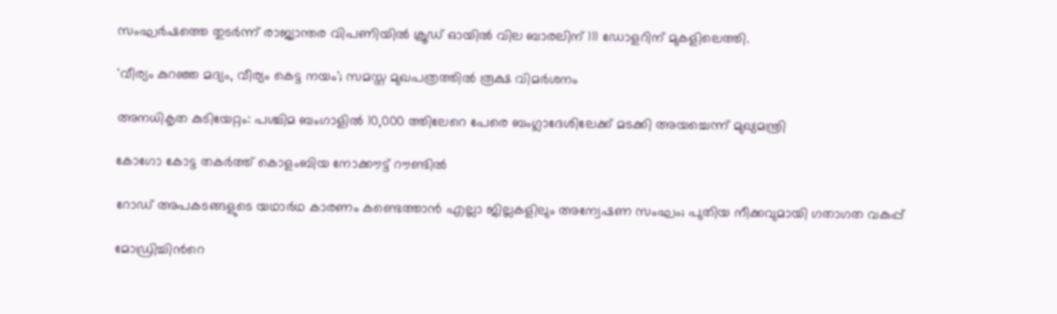സംഘർഷത്തെ തുടർന്ന് രാജ്യാന്തര വിപണിയിൽ ക്രൂഡ് ഓയിൽ വില ബാരലിന് 111 ഡോളറിന് മുകളിലെത്തി.

'വീര‍്യം കുറഞ്ഞ മദ‍്യം, വീര‍്യം കെട്ട നയം'; സമസ്ത മുഖപത്രത്തിൽ രൂക്ഷ വിമർശനം

അനധികൃത കുടിയേറ്റം: പശ്ചിമ ബംഗാളിൽ 10,000 ത്തിലേറെ പേരെ ബംഗ്ലാദേശിലേക്ക് മടക്കി അയച്ചെന്ന് മുഖ്യമന്ത്രി

കോഗോ കോട്ട തകർത്ത് കൊളംബിയ നോക്കൗട്ട് റൗണ്ടിൽ

റോഡ് അപകടങ്ങളുടെ യഥാർഥ കാരണം കണ്ടെത്താൻ എല്ലാ ജില്ലകളിലും അന്വേഷണ സംഘം; പുതിയ നീക്കവുമായി ഗതാഗത വകുപ്പ്

മോഡ്രിച്ചിന്‍റെ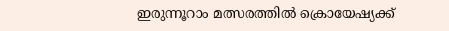ഇരുന്നൂറാം മത്സരത്തിൽ ക്രൊയേഷ്യക്ക്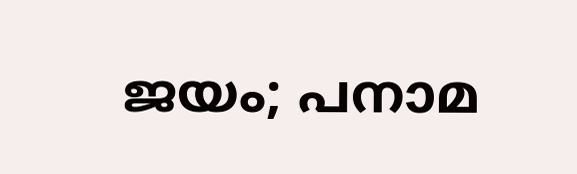ജയം; പനാമ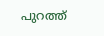പുറത്ത്